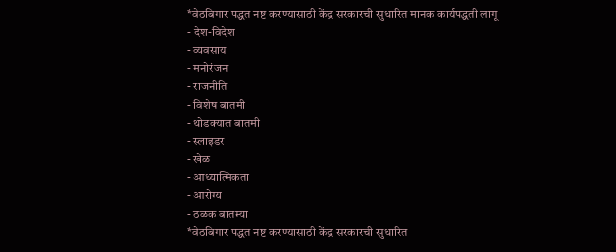*वेठबिगार पद्धत नष्ट करण्यासाठी केंद्र सरकारची सुधारित मानक कार्यपद्धती लागू
- देश-विदेश
- व्यवसाय
- मनोरंजन
- राजनीति
- विशेष बातमी
- थोडक्यात बातमी
- स्लाइडर
- खेळ
- आध्यात्मिकता
- आरोग्य
- ठळक बातम्या
*वेठबिगार पद्धत नष्ट करण्यासाठी केंद्र सरकारची सुधारित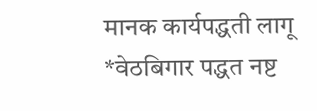मानक कार्यपद्धती लागू
*वेठबिगार पद्धत नष्ट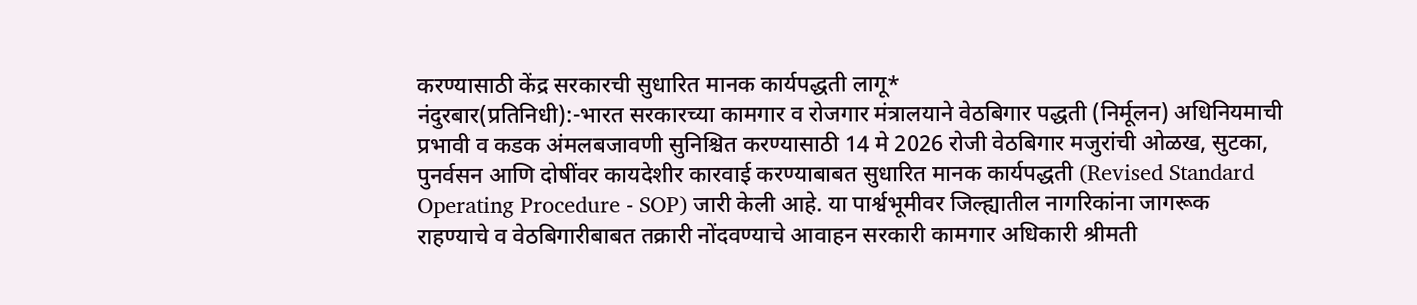करण्यासाठी केंद्र सरकारची सुधारित मानक कार्यपद्धती लागू*
नंदुरबार(प्रतिनिधी):-भारत सरकारच्या कामगार व रोजगार मंत्रालयाने वेठबिगार पद्धती (निर्मूलन) अधिनियमाची प्रभावी व कडक अंमलबजावणी सुनिश्चित करण्यासाठी 14 मे 2026 रोजी वेठबिगार मजुरांची ओळख, सुटका, पुनर्वसन आणि दोषींवर कायदेशीर कारवाई करण्याबाबत सुधारित मानक कार्यपद्धती (Revised Standard Operating Procedure - SOP) जारी केली आहे. या पार्श्वभूमीवर जिल्ह्यातील नागरिकांना जागरूक राहण्याचे व वेठबिगारीबाबत तक्रारी नोंदवण्याचे आवाहन सरकारी कामगार अधिकारी श्रीमती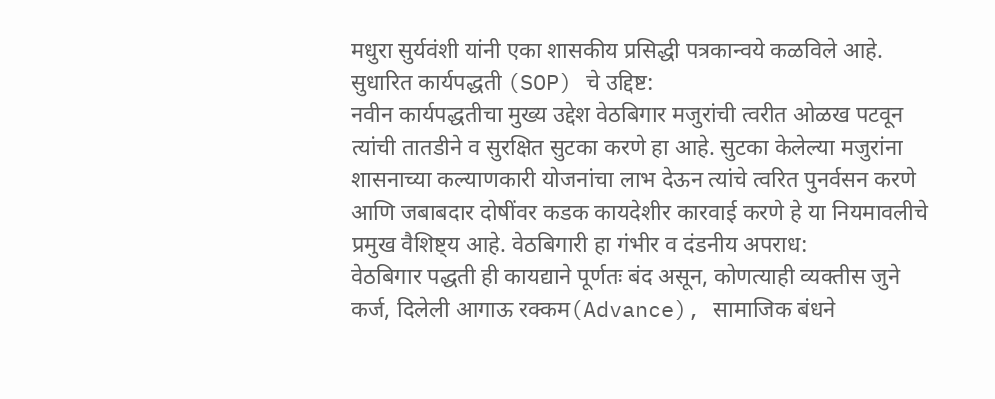मधुरा सुर्यवंशी यांनी एका शासकीय प्रसिद्धी पत्रकान्वये कळविले आहे. सुधारित कार्यपद्धती (SOP) चे उद्दिष्ट:
नवीन कार्यपद्धतीचा मुख्य उद्देश वेठबिगार मजुरांची त्वरीत ओळख पटवून त्यांची तातडीने व सुरक्षित सुटका करणे हा आहे. सुटका केलेल्या मजुरांना शासनाच्या कल्याणकारी योजनांचा लाभ देऊन त्यांचे त्वरित पुनर्वसन करणे आणि जबाबदार दोषींवर कडक कायदेशीर कारवाई करणे हे या नियमावलीचे प्रमुख वैशिष्ट्य आहे. वेठबिगारी हा गंभीर व दंडनीय अपराध:
वेठबिगार पद्धती ही कायद्याने पूर्णतः बंद असून, कोणत्याही व्यक्तीस जुने कर्ज, दिलेली आगाऊ रक्कम(Advance), सामाजिक बंधने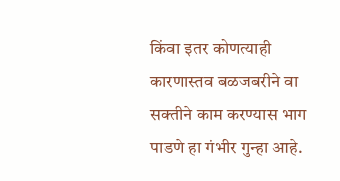किंवा इतर कोणत्याही कारणास्तव बळजबरीने वा सक्तीने काम करण्यास भाग पाडणे हा गंभीर गुन्हा आहे.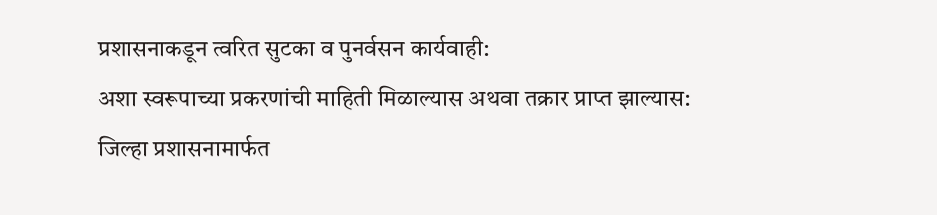प्रशासनाकडून त्वरित सुटका व पुनर्वसन कार्यवाही:
अशा स्वरूपाच्या प्रकरणांची माहिती मिळाल्यास अथवा तक्रार प्राप्त झाल्यास:
जिल्हा प्रशासनामार्फत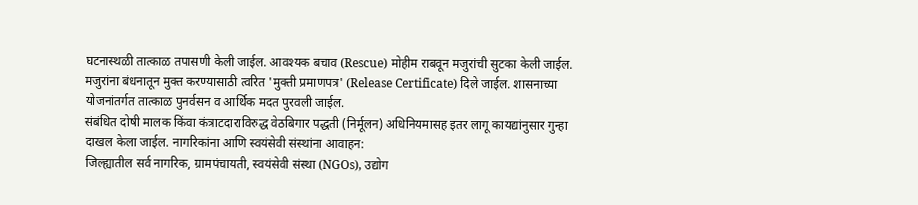घटनास्थळी तात्काळ तपासणी केली जाईल. आवश्यक बचाव (Rescue) मोहीम राबवून मजुरांची सुटका केली जाईल. मजुरांना बंधनातून मुक्त करण्यासाठी त्वरित 'मुक्ती प्रमाणपत्र' (Release Certificate) दिले जाईल. शासनाच्या योजनांतर्गत तात्काळ पुनर्वसन व आर्थिक मदत पुरवली जाईल.
संबंधित दोषी मालक किंवा कंत्राटदाराविरुद्ध वेठबिगार पद्धती (निर्मूलन) अधिनियमासह इतर लागू कायद्यांनुसार गुन्हा दाखल केला जाईल. नागरिकांना आणि स्वयंसेवी संस्थांना आवाहन:
जिल्ह्यातील सर्व नागरिक, ग्रामपंचायती, स्वयंसेवी संस्था (NGOs), उद्योग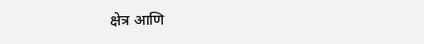क्षेत्र आणि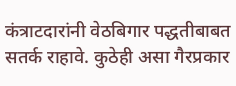कंत्राटदारांनी वेठबिगार पद्धतीबाबत सतर्क राहावे. कुठेही असा गैरप्रकार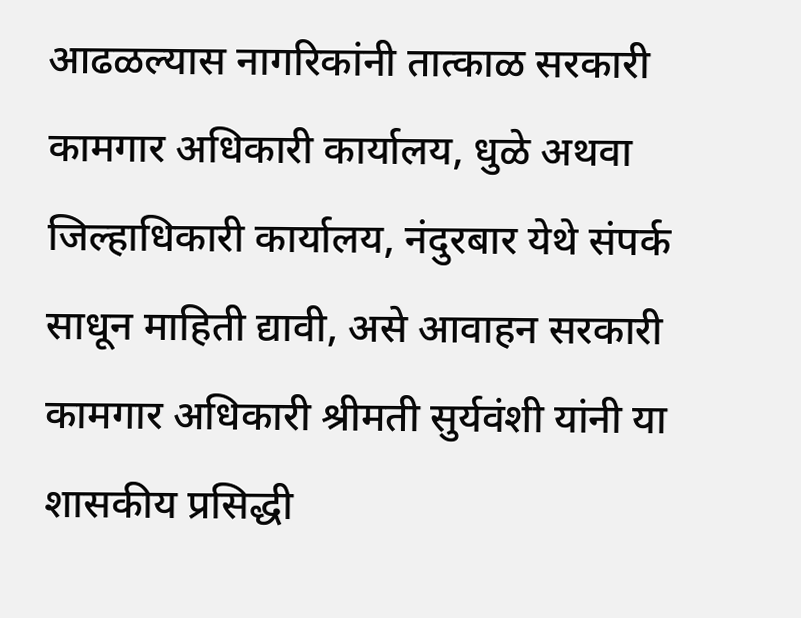आढळल्यास नागरिकांनी तात्काळ सरकारी कामगार अधिकारी कार्यालय, धुळे अथवा जिल्हाधिकारी कार्यालय, नंदुरबार येथे संपर्क साधून माहिती द्यावी, असे आवाहन सरकारी कामगार अधिकारी श्रीमती सुर्यवंशी यांनी या शासकीय प्रसिद्धी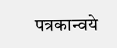पत्रकान्वये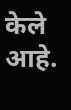केले आहे.